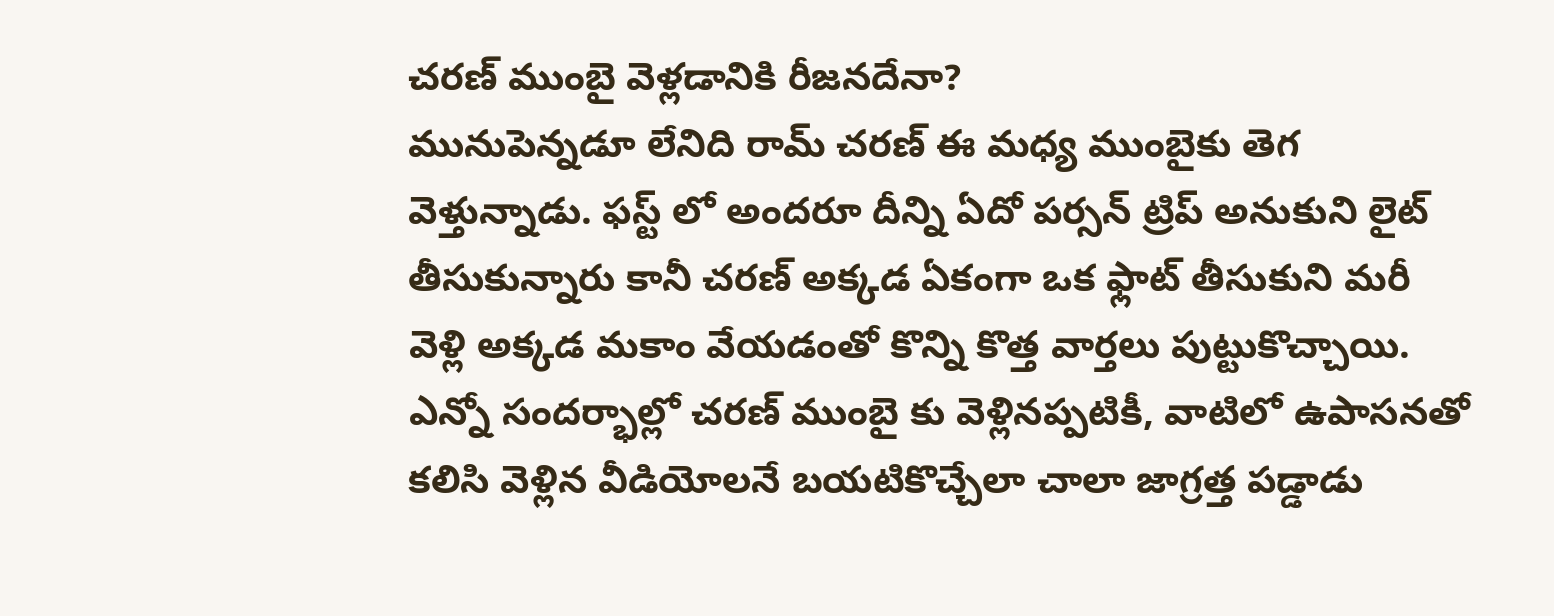చరణ్ ముంబై వెళ్లడానికి రీజనదేనా?
మునుపెన్నడూ లేనిది రామ్ చరణ్ ఈ మధ్య ముంబైకు తెగ వెళ్తున్నాడు. ఫస్ట్ లో అందరూ దీన్ని ఏదో పర్సన్ ట్రిప్ అనుకుని లైట్ తీసుకున్నారు కానీ చరణ్ అక్కడ ఏకంగా ఒక ఫ్లాట్ తీసుకుని మరీ వెళ్లి అక్కడ మకాం వేయడంతో కొన్ని కొత్త వార్తలు పుట్టుకొచ్చాయి. ఎన్నో సందర్భాల్లో చరణ్ ముంబై కు వెళ్లినప్పటికీ, వాటిలో ఉపాసనతో కలిసి వెళ్లిన వీడియోలనే బయటికొచ్చేలా చాలా జాగ్రత్త పడ్డాడు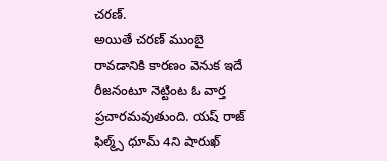చరణ్.
అయితే చరణ్ ముంబై రావడానికి కారణం వెనుక ఇదే రీజనంటూ నెట్టింట ఓ వార్త ప్రచారమవుతుంది. యష్ రాజ్ ఫిల్మ్స్ ధూమ్ 4ని షారుఖ్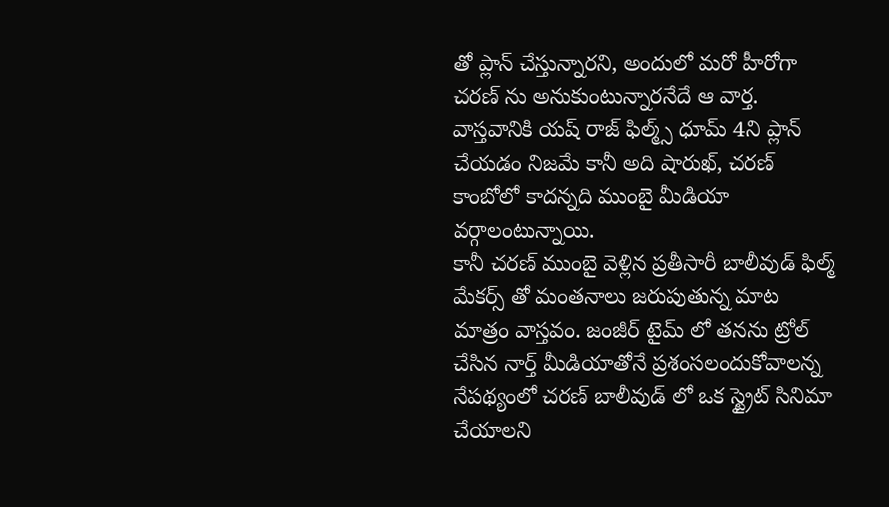తో ప్లాన్ చేస్తున్నారని, అందులో మరో హీరోగా చరణ్ ను అనుకుంటున్నారనేదే ఆ వార్త. వాస్తవానికి యష్ రాజ్ ఫిల్మ్స్ ధూమ్ 4ని ప్లాన్ చేయడం నిజమే కానీ అది షారుఖ్, చరణ్ కాంబోలో కాదన్నది ముంబై మీడియా వర్గాలంటున్నాయి.
కానీ చరణ్ ముంబై వెళ్లిన ప్రతీసారీ బాలీవుడ్ ఫిల్మ్ మేకర్స్ తో మంతనాలు జరుపుతున్న మాట మాత్రం వాస్తవం. జంజీర్ టైమ్ లో తనను ట్రోల్ చేసిన నార్త్ మీడియాతోనే ప్రశంసలందుకోవాలన్న నేపథ్యంలో చరణ్ బాలీవుడ్ లో ఒక స్ట్రైట్ సినిమా చేయాలని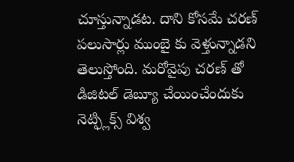చూస్తున్నాడట. దాని కోసమే చరణ్ పలుసార్లు ముంబై కు వెళ్తున్నాడని తెలుస్తోంది. మరోవైపు చరణ్ తో డిజిటల్ డెబ్యూ చేయించేందుకు నెట్ఫ్లిక్స్ విశ్వ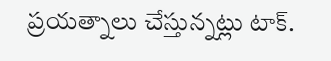ప్రయత్నాలు చేస్తున్నట్లు టాక్.